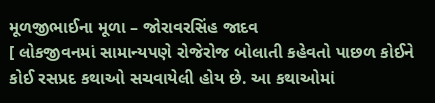મૂળજીભાઈના મૂળા – જોરાવરસિંહ જાદવ
[ લોકજીવનમાં સામાન્યપણે રોજેરોજ બોલાતી કહેવતો પાછળ કોઈને કોઈ રસપ્રદ કથાઓ સચવાયેલી હોય છે. આ કથાઓમાં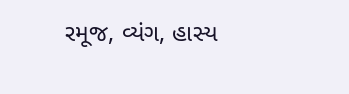રમૂજ, વ્યંગ, હાસ્ય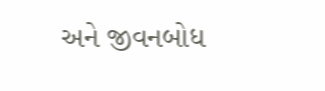અને જીવનબોધ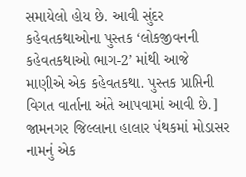સમાયેલો હોય છે. આવી સુંદર કહેવતકથાઓના પુસ્તક ‘લોકજીવનની કહેવતકથાઓ ભાગ-2’ માંથી આજે માણીએ એક કહેવતકથા. પુસ્તક પ્રાપ્તિની વિગત વાર્તાના અંતે આપવામાં આવી છે.] જામનગર જિલ્લાના હાલાર પંથકમાં મોડાસર નામનું એક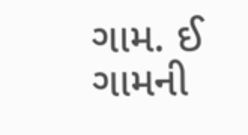ગામ. ઈ ગામની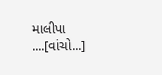માલીપા ....[વાંચો...]